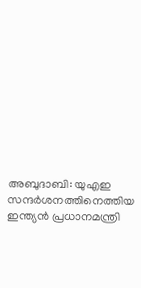അബുദാബി: യുഎഇ സന്ദര്‍ശനത്തിനെത്തിയ ഇന്ത്യന്‍ പ്രധാനമന്ത്രി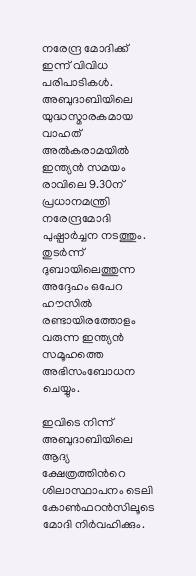നരേന്ദ്ര മോദിക്ക് ഇന്ന് വിവിധ പരിപാടികള്‍. അബുദാബിയിലെ യുദ്ധസ്മാരകമായ വാഹത് അല്‍കരാമയില്‍ ഇന്ത്യന്‍ സമയം രാവിലെ 9.30ന് പ്രധാനമന്ത്രി നരേന്ദ്രമോദി പുഷ്പാര്‍ച്ചന നടത്തും. തുടര്‍ന്ന് ദുബായിലെത്തുന്ന അദ്ദേഹം ഒപേറ ഹൗസില്‍ രണ്ടായിരത്തോളം വരുന്ന ഇന്ത്യന്‍ സമൂഹത്തെ അഭിസംബോധന ചെയ്യും.

ഇവിടെ നിന്ന് അബുദാബിയിലെ ആദ്യ ക്ഷേത്രത്തിന്‍റെ ശിലാസ്ഥാപനം ടെലി കോണ്‍ഫറന്‍സിലൂടെ മോദി നിര്‍വഹിക്കും.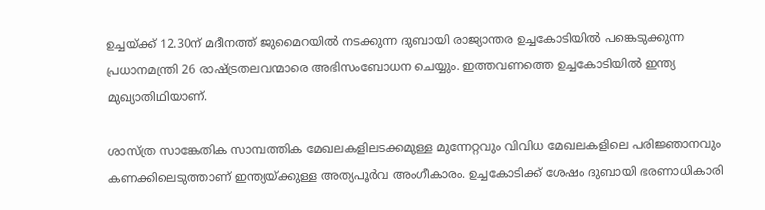ഉച്ചയ്ക്ക് 12.30ന് മദീനത്ത് ജുമൈറയില്‍ നടക്കുന്ന ദുബായി രാജ്യാന്തര ഉച്ചകോടിയില്‍ പങ്കെടുക്കുന്ന പ്രധാനമന്ത്രി 26 രാഷ്ട്രതലവന്മാരെ അഭിസംബോധന ചെയ്യും. ഇത്തവണത്തെ ഉച്ചകോടിയില്‍ ഇന്ത്യ മുഖ്യാതിഥിയാണ്.

ശാസ്ത്ര സാങ്കേതിക സാമ്പത്തിക മേഖലകളിലടക്കമുള്ള മുന്നേറ്റവും വിവിധ മേഖലകളിലെ പരിജ്ഞാനവും കണക്കിലെടുത്താണ് ഇന്ത്യയ്ക്കുള്ള അത്യപൂര്‍വ അംഗീകാരം. ഉച്ചകോടിക്ക് ശേഷം ദുബായി ഭരണാധികാരി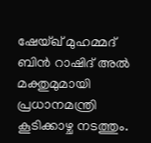ഷേയ്ഖ് മുഹമ്മദ് ബിന്‍ റാഷിദ് അല്‍ മക്തുമുമായി പ്രധാനമന്ത്രി കൂടിക്കാഴ്ച നടത്തും.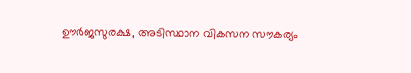ഊര്‍ജസുരക്ഷ, അടിസ്ഥാന വികസന സൗകര്യം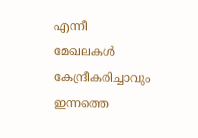എന്നീ മേഖലകള്‍ കേന്ദ്രീകരിച്ചാവും ഇന്നത്തെ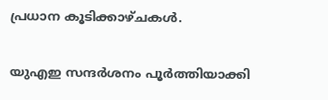പ്രധാന കൂടിക്കാഴ്ചകള്‍.

യുഎഇ സന്ദര്‍ശനം പൂര്‍ത്തിയാക്കി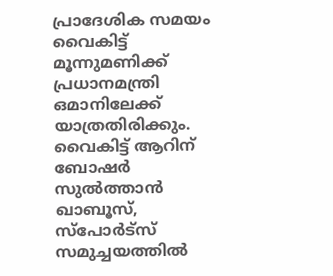പ്രാദേശിക സമയം വൈകിട്ട് മൂന്നുമണിക്ക് പ്രധാനമന്ത്രി ഒമാനിലേക്ക് യാത്രതിരിക്കും. വൈകിട്ട് ആറിന് ബോഷര്‍ സുല്‍ത്താന്‍ ഖാബൂസ്, സ്പോര്‍ട്സ് സമുച്ചയത്തില്‍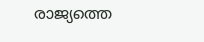രാജ്യത്തെ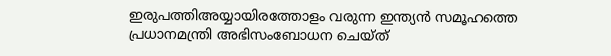ഇരുപത്തിഅയ്യായിരത്തോളം വരുന്ന ഇന്ത്യന്‍ സമൂഹത്തെ പ്രധാനമന്ത്രി അഭിസംബോധന ചെയ്ത്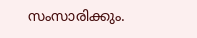സംസാരിക്കും.